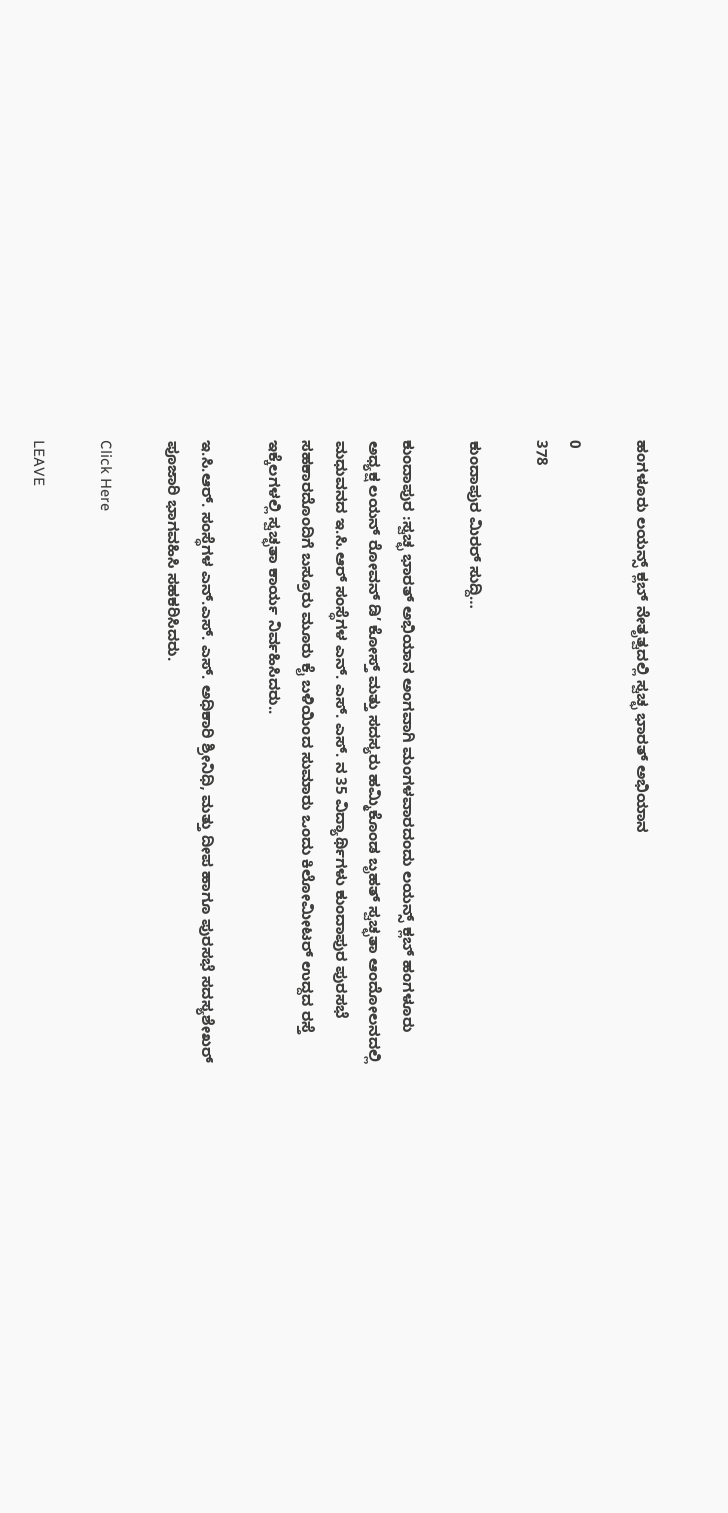ಹಂಗಳೂರು ಲಯನ್ಸ್ ಕ್ಲಬ್ ನೇತೃತ್ವದಲ್ಲಿ ಸ್ವಚ್ಛ ಭಾರತ್ ಅಭಿಯಾನ

0
378

ಕುಂದಾಪುರ ಮಿರರ್ ಸುದ್ದಿ…

ಕುಂದಾಪುರ :ಸ್ವಚ್ಛ ಭಾರತ್ ಅಭಿಯಾನ ಅಂಗವಾಗಿ ಮಂಗಳವಾರದಂದು ಲಯನ್ಸ್ ಕ್ಲಬ್ ಹಂಗಳೂರು ಅಧ್ಯಕ್ಷ ಲಯನ್ ರೋವನ್ ಡಿ’ ಕೋಸ್ತ್ ಮತ್ತು ಸದಸ್ಯರು ಹಮ್ಮಿಕೊಂಡ ಬೃಹತ್ ಸ್ವಚ್ಛತಾ ಆಂದೋಲನದಲ್ಲಿ ಮಧುವನದ ಇ.ಸಿ.ಆರ್ ಸಂಸ್ಥೆಗಳ ಎನ್. ಎಸ್. ಎಸ್. ನ 35 ವಿದ್ಯಾರ್ಥಿಗಳು ಕುಂದಾಪುರ ಪುರಸಭೆ ಸಹಕಾರದೊಂದಿಗೆ ಬಸ್ರೂರು ಮೂರು ಕೈ ಬಳಿಯಿಂದ ಸುಮಾರು ಒಂದು ಕಿಲೋಮೀಟರ್ ಉದ್ದದ ರಸ್ತೆ ಇಕ್ಕೆಲಗಳಲ್ಲಿ ಸ್ವಚ್ಛತಾ ಕಾರ್ಯ ನಿರ್ವಹಿಸಿದರು..

ಇ.ಸಿ.ಆರ್. ಸಂಸ್ಥೆಗಳ ಎನ್.ಎಸ್. ಎಸ್. ಅಧಿಕಾರಿ ಶ್ರೀನಿಧಿ, ಮತ್ತು ದೀಪ ಹಾಗೂ ಪುರಸಭೆ ಸದಸ್ಯಶೇಖರ್ ಪೂಜಾರಿ ಭಾಗವಹಿಸಿ ಸಹಕರಿಸಿದರು.

Click Here

LEAVE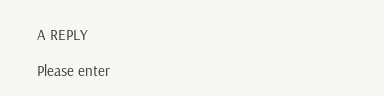A REPLY

Please enter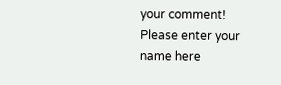your comment!
Please enter your name here